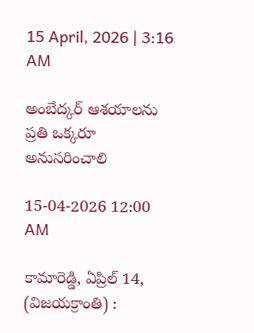15 April, 2026 | 3:16 AM

అంబేద్కర్ ఆశయాలను ప్రతి ఒక్కరూ అనుసరించాలి

15-04-2026 12:00 AM

కామారెడ్డి, ఏప్రిల్ 14, (విజయక్రాంతి) :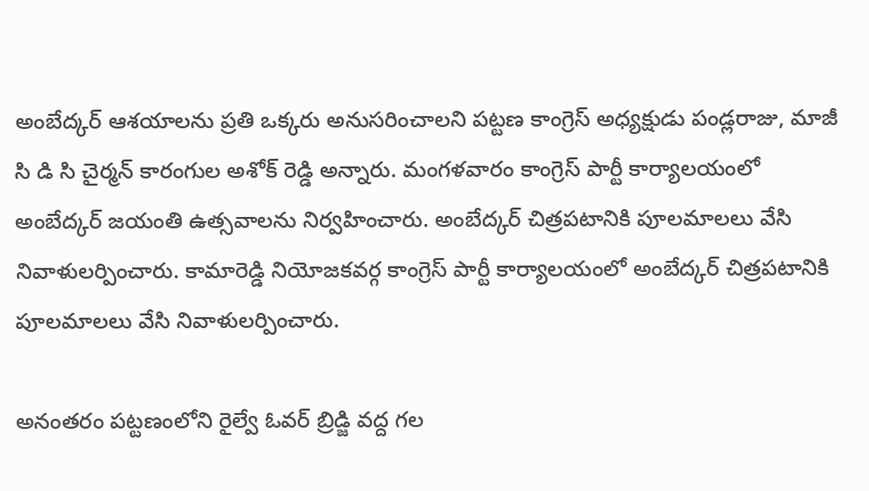అంబేద్కర్ ఆశయాలను ప్రతి ఒక్కరు అనుసరించాలని పట్టణ కాంగ్రెస్ అధ్యక్షుడు పండ్లరాజు, మాజీ సి డి సి చైర్మన్ కారంగుల అశోక్ రెడ్డి అన్నారు. మంగళవారం కాంగ్రెస్ పార్టీ కార్యాలయంలో అంబేద్కర్ జయంతి ఉత్సవాలను నిర్వహించారు. అంబేద్కర్ చిత్రపటానికి పూలమాలలు వేసి నివాళులర్పించారు. కామారెడ్డి నియోజకవర్గ కాంగ్రెస్ పార్టీ కార్యాలయంలో అంబేద్కర్ చిత్రపటానికి పూలమాలలు వేసి నివాళులర్పించారు.

అనంతరం పట్టణంలోని రైల్వే ఓవర్ బ్రిడ్జి వద్ద గల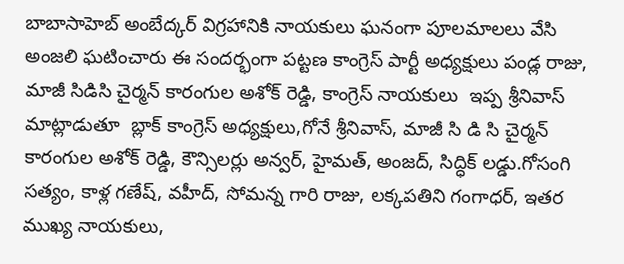బాబాసాహెబ్ అంబేద్కర్ విగ్రహానికి నాయకులు ఘనంగా పూలమాలలు వేసి అంజలి ఘటించారు ఈ సందర్భంగా పట్టణ కాంగ్రెస్ పార్టీ అధ్యక్షులు పండ్ల రాజు, మాజీ సిడిసి చైర్మన్ కారంగుల అశోక్ రెడ్డి, కాంగ్రెస్ నాయకులు  ఇప్ప శ్రీనివాస్ మాట్లాడుతూ  బ్లాక్ కాంగ్రెస్ అధ్యక్షులు,గోనే శ్రీనివాస్, మాజీ సి డి సి చైర్మన్ కారంగుల అశోక్ రెడ్డి, కౌన్సిలర్లు అన్వర్, హైమత్, అంజద్, సిద్ధిక్ లడ్డు.గోసంగి సత్యం, కాళ్ల గణేష్, వహీద్, సోమన్న గారి రాజు, లక్కపతిని గంగాధర్, ఇతర ముఖ్య నాయకులు,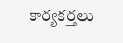కార్యకర్తలు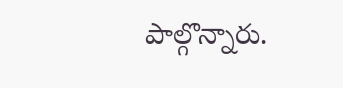పాల్గొన్నారు.